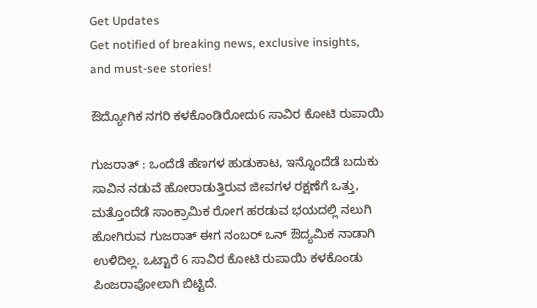Get Updates
Get notified of breaking news, exclusive insights, and must-see stories!

ಔದ್ಯೋಗಿಕ ನಗರಿ ಕಳಕೊಂಡಿರೋದು6 ಸಾವಿರ ಕೋಟಿ ರುಪಾಯಿ

ಗುಜರಾತ್‌ : ಒಂದೆಡೆ ಹೆಣಗಳ ಹುಡುಕಾಟ, ಇನ್ನೊಂದೆಡೆ ಬದುಕು ಸಾವಿನ ನಡುವೆ ಹೋರಾಡುತ್ತಿರುವ ಜೀವಗಳ ರಕ್ಷಣೆಗೆ ಒತ್ತು, ಮತ್ತೊಂದೆಡೆ ಸಾಂಕ್ರಾಮಿಕ ರೋಗ ಹರಡುವ ಭಯದಲ್ಲಿ ನಲುಗಿ ಹೋಗಿರುವ ಗುಜರಾತ್‌ ಈಗ ನಂಬರ್‌ ಒನ್‌ ಔದ್ಯಮಿಕ ನಾಡಾಗಿ ಉಳಿದಿಲ್ಲ. ಒಟ್ಟಾರೆ 6 ಸಾವಿರ ಕೋಟಿ ರುಪಾಯಿ ಕಳಕೊಂಡು ಪಿಂಜರಾಪೋಲಾಗಿ ಬಿಟ್ಟಿದೆ.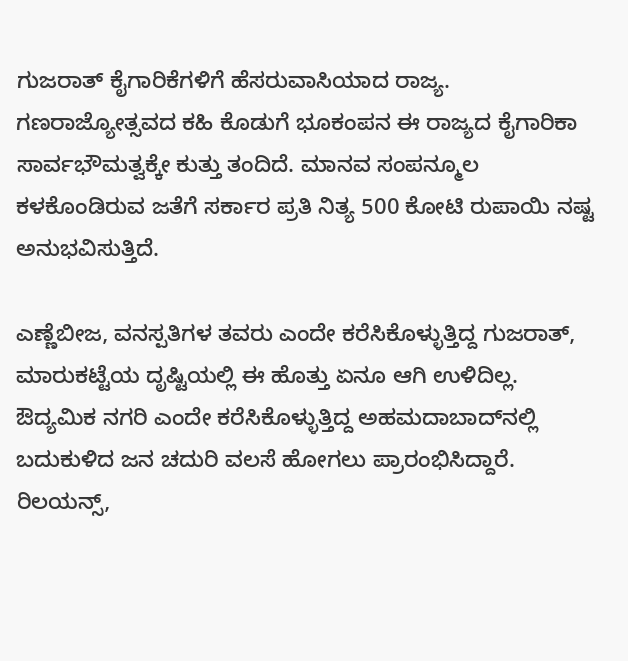ಗುಜರಾತ್‌ ಕೈಗಾರಿಕೆಗಳಿಗೆ ಹೆಸರುವಾಸಿಯಾದ ರಾಜ್ಯ. ಗಣರಾಜ್ಯೋತ್ಸವದ ಕಹಿ ಕೊಡುಗೆ ಭೂಕಂಪನ ಈ ರಾಜ್ಯದ ಕೈಗಾರಿಕಾ ಸಾರ್ವಭೌಮತ್ವಕ್ಕೇ ಕುತ್ತು ತಂದಿದೆ. ಮಾನವ ಸಂಪನ್ಮೂಲ ಕಳಕೊಂಡಿರುವ ಜತೆಗೆ ಸರ್ಕಾರ ಪ್ರತಿ ನಿತ್ಯ 500 ಕೋಟಿ ರುಪಾಯಿ ನಷ್ಟ ಅನುಭವಿಸುತ್ತಿದೆ.

ಎಣ್ಣೆಬೀಜ, ವನಸ್ಪತಿಗಳ ತವರು ಎಂದೇ ಕರೆಸಿಕೊಳ್ಳುತ್ತಿದ್ದ ಗುಜರಾತ್‌, ಮಾರುಕಟ್ಟೆಯ ದೃಷ್ಟಿಯಲ್ಲಿ ಈ ಹೊತ್ತು ಏನೂ ಆಗಿ ಉಳಿದಿಲ್ಲ. ಔದ್ಯಮಿಕ ನಗರಿ ಎಂದೇ ಕರೆಸಿಕೊಳ್ಳುತ್ತಿದ್ದ ಅಹಮದಾಬಾದ್‌ನಲ್ಲಿ ಬದುಕುಳಿದ ಜನ ಚದುರಿ ವಲಸೆ ಹೋಗಲು ಪ್ರಾರಂಭಿಸಿದ್ದಾರೆ. ರಿಲಯನ್ಸ್‌,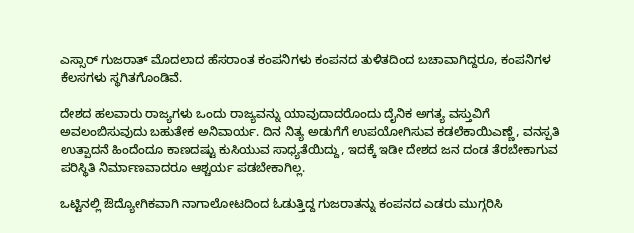ಎಸ್ಸಾರ್‌ ಗುಜರಾತ್‌ ಮೊದಲಾದ ಹೆಸರಾಂತ ಕಂಪನಿಗಳು ಕಂಪನದ ತುಳಿತದಿಂದ ಬಚಾವಾಗಿದ್ದರೂ, ಕಂಪನಿಗಳ ಕೆಲಸಗಳು ಸ್ಥಗಿತಗೊಂಡಿವೆ.

ದೇಶದ ಹಲವಾರು ರಾಜ್ಯಗಳು ಒಂದು ರಾಜ್ಯವನ್ನು ಯಾವುದಾದರೊಂದು ದೈನಿಕ ಅಗತ್ಯ ವಸ್ತುವಿಗೆ ಅವಲಂಬಿಸುವುದು ಬಹುತೇಕ ಅನಿವಾರ್ಯ. ದಿನ ನಿತ್ಯ ಅಡುಗೆಗೆ ಉಪಯೋಗಿಸುವ ಕಡಲೆಕಾಯಿಎಣ್ಣೆ, ವನಸ್ಪತಿ ಉತ್ಪಾದನೆ ಹಿಂದೆಂದೂ ಕಾಣದಷ್ಟು ಕುಸಿಯುವ ಸಾಧ್ಯತೆಯಿದ್ದು, ಇದಕ್ಕೆ ಇಡೀ ದೇಶದ ಜನ ದಂಡ ತೆರಬೇಕಾಗುವ ಪರಿಸ್ಥಿತಿ ನಿರ್ಮಾಣವಾದರೂ ಆಶ್ಚರ್ಯ ಪಡಬೇಕಾಗಿಲ್ಲ.

ಒಟ್ಟಿನಲ್ಲಿ ಔದ್ಯೋಗಿಕವಾಗಿ ನಾಗಾಲೋಟದಿಂದ ಓಡುತ್ತಿದ್ದ ಗುಜರಾತನ್ನು ಕಂಪನದ ಎಡರು ಮುಗ್ಗರಿಸಿ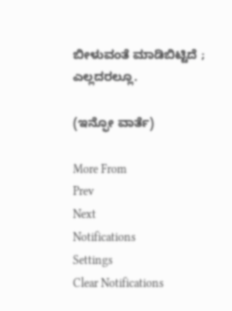ಬೀಳುವಂತೆ ಮಾಡಿಬಿಟ್ಟಿದೆ ; ಎಲ್ಲದರಲ್ಲೂ.

(ಇನ್ಫೋ ವಾರ್ತೆ)

More From
Prev
Next
Notifications
Settings
Clear Notifications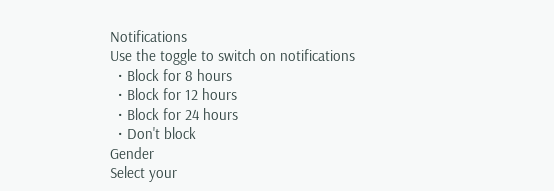Notifications
Use the toggle to switch on notifications
  • Block for 8 hours
  • Block for 12 hours
  • Block for 24 hours
  • Don't block
Gender
Select your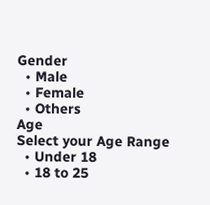Gender
  • Male
  • Female
  • Others
Age
Select your Age Range
  • Under 18
  • 18 to 25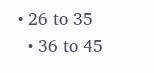• 26 to 35
  • 36 to 45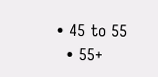• 45 to 55
  • 55+